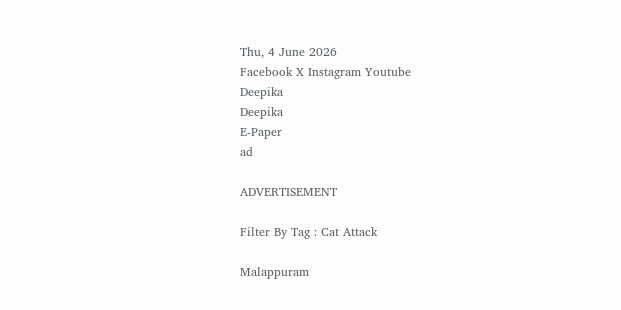Thu, 4 June 2026
Facebook X Instagram Youtube
Deepika
Deepika
E-Paper
ad

ADVERTISEMENT

Filter By Tag : Cat Attack

Malappuram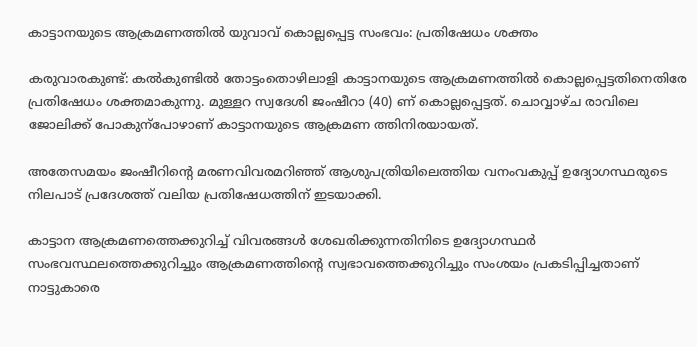കാട്ടാനയുടെ ആക്രമണത്തിൽ യുവാവ് കൊല്ലപ്പെട്ട സംഭവം: പ്രതിഷേധം ശക്തം

കരുവാരകുണ്ട്: കൽകുണ്ടിൽ തോട്ടംതൊഴിലാളി കാട്ടാനയുടെ ആക്രമണത്തിൽ കൊല്ലപ്പെട്ടതിനെതിരേ പ്രതിഷേധം ശക്തമാകുന്നു. മുള്ളറ സ്വദേശി ജംഷീറാ (40) ണ് കൊല്ലപ്പെട്ടത്. ചൊവ്വാഴ്ച രാവിലെ ജോലിക്ക് പോകുന്പോഴാണ് കാട്ടാനയുടെ ആക്രമണ ത്തിനിരയായത്.

അതേസമയം ജംഷീറിന്‍റെ മരണവിവരമറിഞ്ഞ് ആശുപത്രിയിലെത്തിയ വനംവകുപ്പ് ഉദ്യോഗസ്ഥരുടെ നിലപാട് പ്രദേശത്ത് വലിയ പ്രതിഷേധത്തിന് ഇടയാക്കി.

കാട്ടാന ആക്രമണത്തെക്കുറിച്ച് വിവരങ്ങൾ ശേഖരിക്കുന്നതിനിടെ ഉദ്യോഗസ്ഥർ സംഭവസ്ഥലത്തെക്കുറിച്ചും ആക്രമണത്തിന്‍റെ സ്വഭാവത്തെക്കുറിച്ചും സംശയം പ്രകടിപ്പിച്ചതാണ് നാട്ടുകാരെ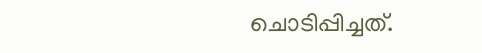ചൊടിപ്പിച്ചത്.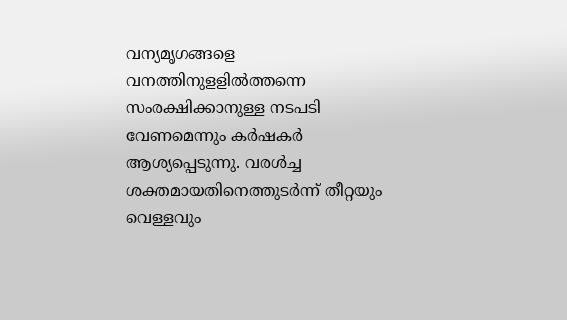വന്യമൃഗങ്ങളെ വനത്തിനുളളിൽത്തന്നെ സംരക്ഷിക്കാനുള്ള നടപടി വേണമെന്നും കർഷകർ ആശ്യപ്പെടുന്നു. വരൾച്ച ശക്തമായതിനെത്തുടർന്ന് തീറ്റയും വെള്ളവും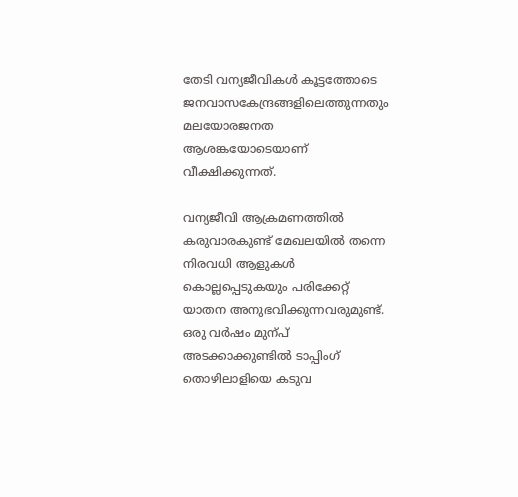തേടി വന്യജീവികൾ കൂട്ടത്തോടെ ജനവാസകേന്ദ്രങ്ങളിലെത്തുന്നതും മലയോരജനത ആശങ്കയോടെയാണ് വീക്ഷിക്കുന്നത്.

വന്യജീവി ആക്രമണത്തിൽ കരുവാരകുണ്ട് മേഖലയിൽ തന്നെ നിരവധി ആളുകൾ കൊല്ലപ്പെടുകയും പരിക്കേറ്റ് യാതന അനുഭവിക്കുന്നവരുമുണ്ട്. ഒരു വർഷം മുന്പ് അടക്കാക്കുണ്ടിൽ ടാപ്പിംഗ് തൊഴിലാളിയെ കടുവ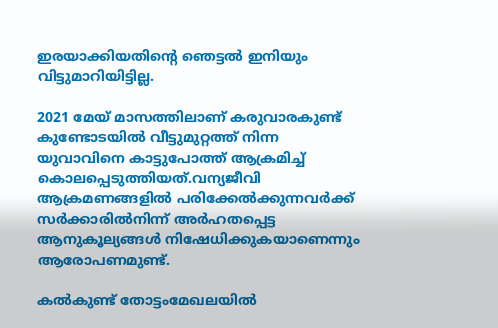ഇരയാക്കിയതിന്‍റെ ഞെട്ടൽ ഇനിയും വിട്ടുമാറിയിട്ടില്ല.

2021 മേയ് മാസത്തിലാണ് കരുവാരകുണ്ട് കുണ്ടോടയിൽ വീട്ടുമുറ്റത്ത് നിന്ന യുവാവിനെ കാട്ടുപോത്ത് ആക്രമിച്ച് കൊലപ്പെടുത്തിയത്.വന്യജീവി ആക്രമണങ്ങളിൽ പരിക്കേൽക്കുന്നവർക്ക് സർക്കാരിൽനിന്ന് അർഹതപ്പെട്ട ആനുകൂല്യങ്ങൾ നിഷേധിക്കുകയാണെന്നും ആരോപണമുണ്ട്.

കൽകുണ്ട് തോട്ടംമേഖലയിൽ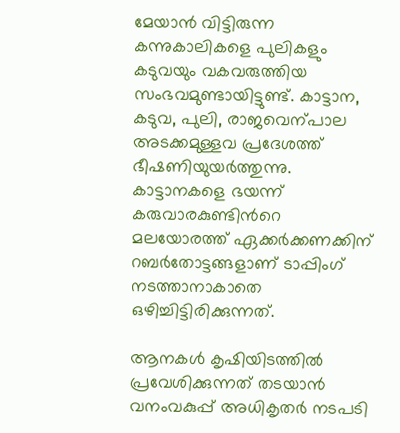മേയാൻ വിട്ടിരുന്ന കന്നുകാലികളെ പുലികളും കടുവയും വകവരുത്തിയ സംഭവമുണ്ടായിട്ടുണ്ട്. കാട്ടാന, കടുവ, പുലി, രാജവെന്പാല അടക്കമുള്ളവ പ്രദേശത്ത് ഭീഷണിയുയർത്തുന്നു. കാട്ടാനകളെ ഭയന്ന് കരുവാരകുണ്ടിന്‍റെ മലയോരത്ത് ഏക്കർക്കണക്കിന് റബർതോട്ടങ്ങളാണ് ടാപ്പിംഗ് നടത്താനാകാതെ ഒഴിച്ചിട്ടിരിക്കുന്നത്.

ആനകൾ കൃഷിയിടത്തിൽ പ്രവേശിക്കുന്നത് തടയാൻ വനംവകുപ്പ് അധികൃതർ നടപടി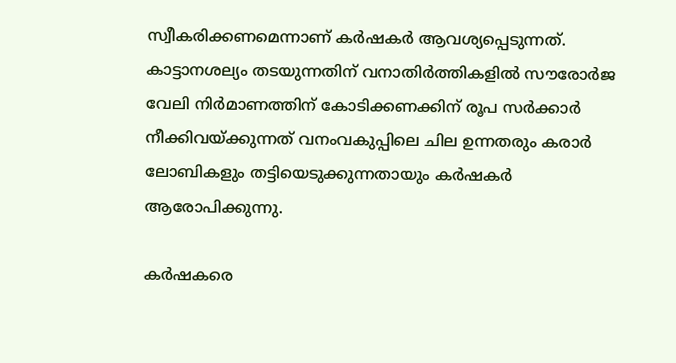സ്വീകരിക്കണമെന്നാണ് കർഷകർ ആവശ്യപ്പെടുന്നത്. കാട്ടാനശല്യം തടയുന്നതിന് വനാതിർത്തികളിൽ സൗരോർജ വേലി നിർമാണത്തിന് കോടിക്കണക്കിന് രൂപ സർക്കാർ നീക്കിവയ്ക്കുന്നത് വനംവകുപ്പിലെ ചില ഉന്നതരും കരാർ ലോബികളും തട്ടിയെടുക്കുന്നതായും കർഷകർ ആരോപിക്കുന്നു.

കർഷകരെ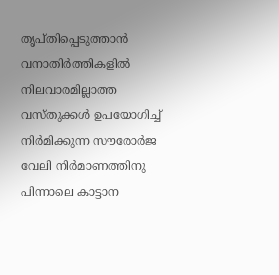തൃപ്തിപ്പെടുത്താൻ വനാതിർത്തികളിൽ നിലവാരമില്ലാത്ത വസ്തുക്കൾ ഉപയോഗിച്ച് നിർമിക്കുന്ന സൗരോർജ വേലി നിർമാണത്തിനു പിന്നാലെ കാട്ടാന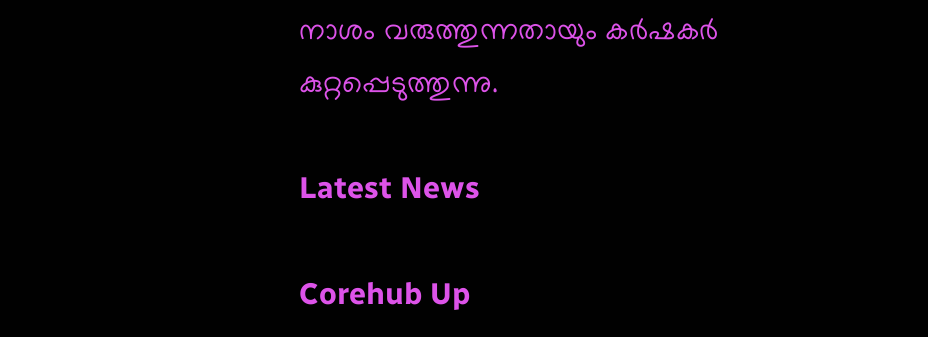നാശം വരുത്തുന്നതായും കർഷകർ കുറ്റപ്പെടുത്തുന്നു.

Latest News

Corehub Up